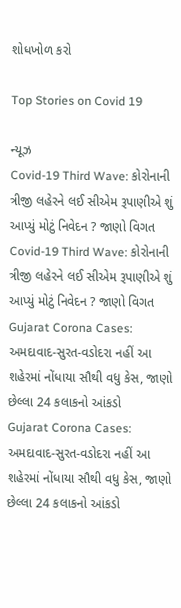શોધખોળ કરો

Top Stories on Covid 19

ન્યૂઝ
Covid-19 Third Wave: કોરોનાની ત્રીજી લહેરને લઈ સીએમ રૂપાણીએ શું આપ્યું મોટું નિવેદન ? જાણો વિગત
Covid-19 Third Wave: કોરોનાની ત્રીજી લહેરને લઈ સીએમ રૂપાણીએ શું આપ્યું મોટું નિવેદન ? જાણો વિગત
Gujarat Corona Cases: અમદાવાદ-સુરત-વડોદરા નહીં આ શહેરમાં નોંધાયા સૌથી વધુ કેસ, જાણો છેલ્લા 24 કલાકનો આંકડો
Gujarat Corona Cases: અમદાવાદ-સુરત-વડોદરા નહીં આ શહેરમાં નોંધાયા સૌથી વધુ કેસ, જાણો છેલ્લા 24 કલાકનો આંકડો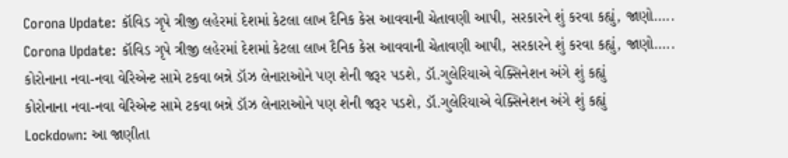Corona Update: કૉવિડ ગૃપે ત્રીજી લહેરમાં દેશમાં કેટલા લાખ દૈનિક કેસ આવવાની ચેતાવણી આપી, સરકારને શું કરવા કહ્યું, જાણો.....
Corona Update: કૉવિડ ગૃપે ત્રીજી લહેરમાં દેશમાં કેટલા લાખ દૈનિક કેસ આવવાની ચેતાવણી આપી, સરકારને શું કરવા કહ્યું, જાણો.....
કોરોનાના નવા-નવા વેરિએન્ટ સામે ટકવા બન્ને ડૉઝ લેનારાઓને પણ શેની જરૂર પડશે, ડૉ.ગુલેરિયાએ વેક્સિનેશન અંગે શું કહ્યું
કોરોનાના નવા-નવા વેરિએન્ટ સામે ટકવા બન્ને ડૉઝ લેનારાઓને પણ શેની જરૂર પડશે, ડૉ.ગુલેરિયાએ વેક્સિનેશન અંગે શું કહ્યું
Lockdown: આ જાણીતા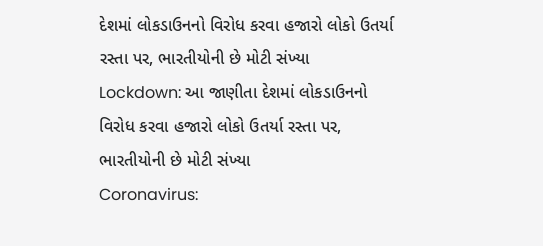દેશમાં લોકડાઉનનો વિરોધ કરવા હજારો લોકો ઉતર્યા રસ્તા પર, ભારતીયોની છે મોટી સંખ્યા
Lockdown: આ જાણીતા દેશમાં લોકડાઉનનો વિરોધ કરવા હજારો લોકો ઉતર્યા રસ્તા પર, ભારતીયોની છે મોટી સંખ્યા
Coronavirus: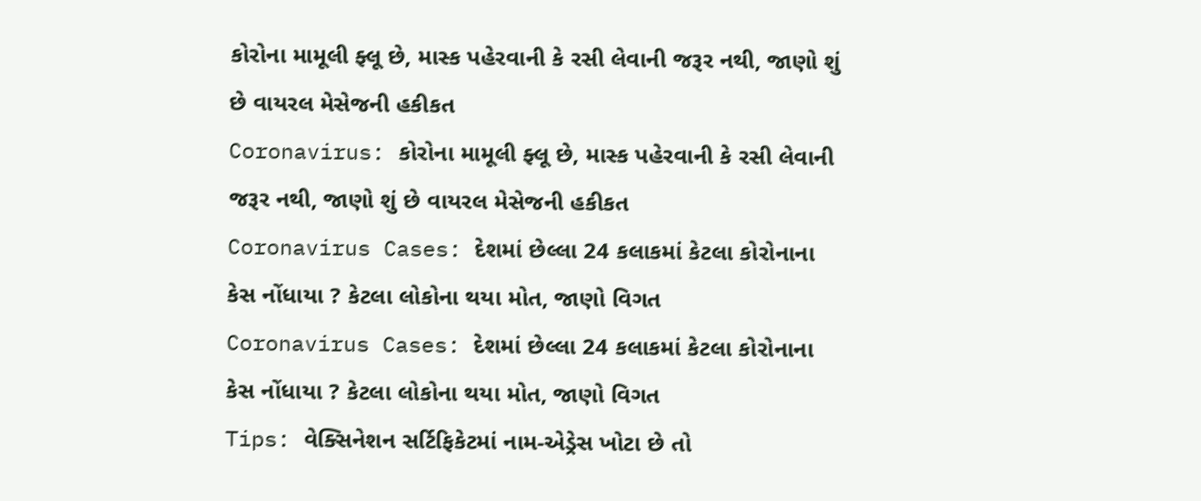કોરોના મામૂલી ફ્લૂ છે, માસ્ક પહેરવાની કે રસી લેવાની જરૂર નથી, જાણો શું છે વાયરલ મેસેજની હકીકત
Coronavirus: કોરોના મામૂલી ફ્લૂ છે, માસ્ક પહેરવાની કે રસી લેવાની જરૂર નથી, જાણો શું છે વાયરલ મેસેજની હકીકત
Coronavirus Cases: દેશમાં છેલ્લા 24 કલાકમાં કેટલા કોરોનાના કેસ નોંધાયા ? કેટલા લોકોના થયા મોત, જાણો વિગત
Coronavirus Cases: દેશમાં છેલ્લા 24 કલાકમાં કેટલા કોરોનાના કેસ નોંધાયા ? કેટલા લોકોના થયા મોત, જાણો વિગત
Tips: વેક્સિનેશન સર્ટિફિકેટમાં નામ-એડ્રેસ ખોટા છે તો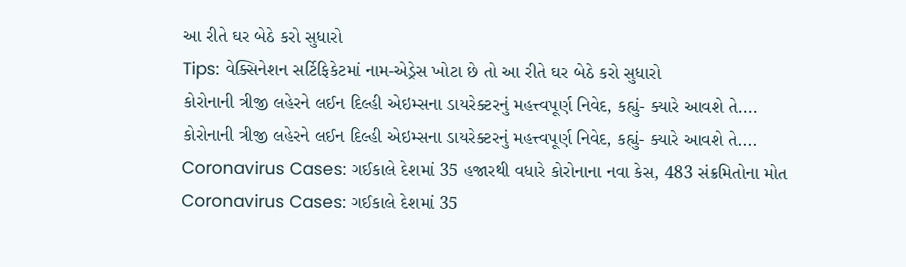આ રીતે ઘર બેઠે કરો સુધારો
Tips: વેક્સિનેશન સર્ટિફિકેટમાં નામ-એડ્રેસ ખોટા છે તો આ રીતે ઘર બેઠે કરો સુધારો
કોરોનાની ત્રીજી લહેરને લઈન દિલ્હી એઇમ્સના ડાયરેક્ટરનું મહત્ત્વપૂર્ણ નિવેદ, કહ્યું- ક્યારે આવશે તે....
કોરોનાની ત્રીજી લહેરને લઈન દિલ્હી એઇમ્સના ડાયરેક્ટરનું મહત્ત્વપૂર્ણ નિવેદ, કહ્યું- ક્યારે આવશે તે....
Coronavirus Cases: ગઈકાલે દેશમાં 35 હજારથી વધારે કોરોનાના નવા કેસ, 483 સંક્રમિતોના મોત
Coronavirus Cases: ગઈકાલે દેશમાં 35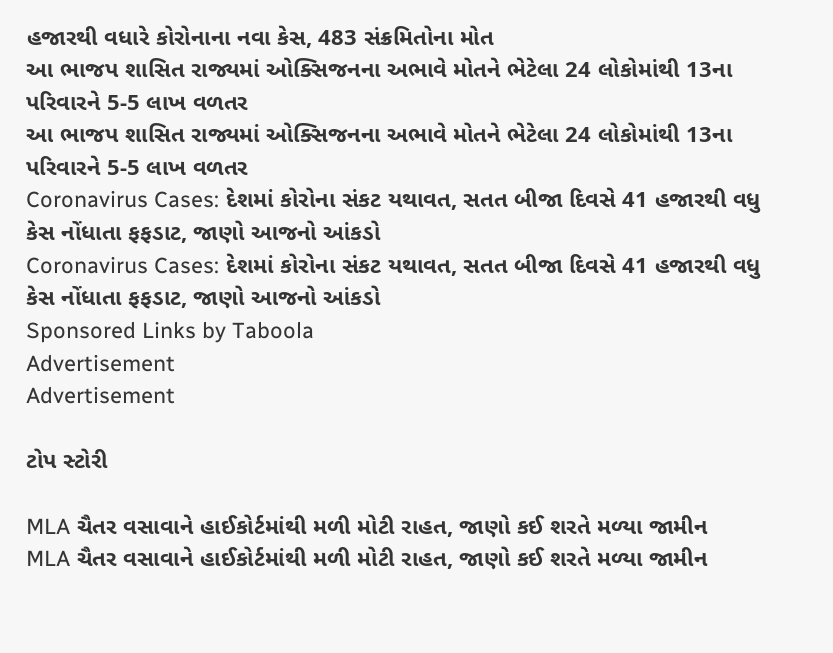હજારથી વધારે કોરોનાના નવા કેસ, 483 સંક્રમિતોના મોત
આ ભાજપ શાસિત રાજ્યમાં ઓક્સિજનના અભાવે મોતને ભેટેલા 24 લોકોમાંથી 13ના પરિવારને 5-5 લાખ વળતર
આ ભાજપ શાસિત રાજ્યમાં ઓક્સિજનના અભાવે મોતને ભેટેલા 24 લોકોમાંથી 13ના પરિવારને 5-5 લાખ વળતર
Coronavirus Cases: દેશમાં કોરોના સંકટ યથાવત, સતત બીજા દિવસે 41 હજારથી વધુ કેસ નોંધાતા ફફડાટ, જાણો આજનો આંકડો
Coronavirus Cases: દેશમાં કોરોના સંકટ યથાવત, સતત બીજા દિવસે 41 હજારથી વધુ કેસ નોંધાતા ફફડાટ, જાણો આજનો આંકડો
Sponsored Links by Taboola
Advertisement
Advertisement

ટોપ સ્ટોરી

MLA ચૈતર વસાવાને હાઈકોર્ટમાંથી મળી મોટી રાહત, જાણો કઈ શરતે મળ્યા જામીન
MLA ચૈતર વસાવાને હાઈકોર્ટમાંથી મળી મોટી રાહત, જાણો કઈ શરતે મળ્યા જામીન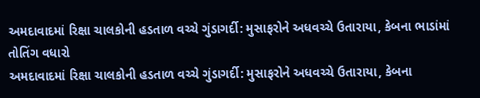અમદાવાદમાં રિક્ષા ચાલકોની હડતાળ વચ્ચે ગુંડાગર્દી: મુસાફરોને અધવચ્ચે ઉતારાયા, કેબના ભાડાંમાં તોતિંગ વધારો
અમદાવાદમાં રિક્ષા ચાલકોની હડતાળ વચ્ચે ગુંડાગર્દી: મુસાફરોને અધવચ્ચે ઉતારાયા, કેબના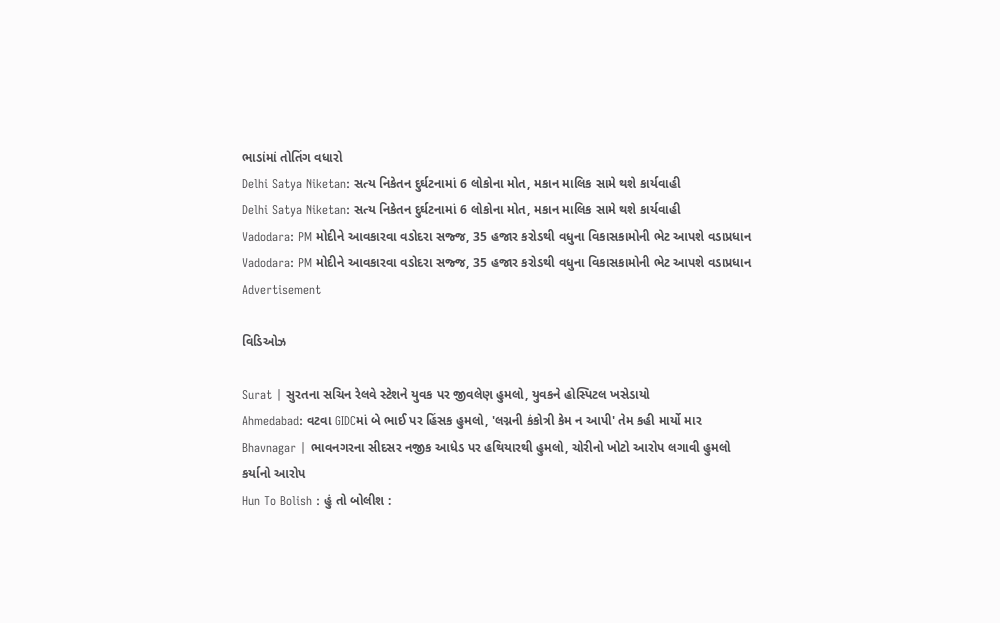ભાડાંમાં તોતિંગ વધારો
Delhi Satya Niketan: સત્ય નિકેતન દુર્ઘટનામાં 6 લોકોના મોત, મકાન માલિક સામે થશે કાર્યવાહી
Delhi Satya Niketan: સત્ય નિકેતન દુર્ઘટનામાં 6 લોકોના મોત, મકાન માલિક સામે થશે કાર્યવાહી
Vadodara: PM મોદીને આવકારવા વડોદરા સજ્જ, 35 હજાર કરોડથી વધુના વિકાસકામોની ભેટ આપશે વડાપ્રધાન
Vadodara: PM મોદીને આવકારવા વડોદરા સજ્જ, 35 હજાર કરોડથી વધુના વિકાસકામોની ભેટ આપશે વડાપ્રધાન
Advertisement

વિડિઓઝ

Surat | સુરતના સચિન રેલવે સ્ટેશને યુવક પર જીવલેણ હુમલો, યુવકને હોસ્પિટલ ખસેડાયો
Ahmedabad: વટવા GIDCમાં બે ભાઈ પર હિંસક હુમલો, 'લગ્નની કંકોત્રી કેમ ન આપી' તેમ કહી માર્યો માર
Bhavnagar | ભાવનગરના સીદસર નજીક આધેડ પર હથિયારથી હુમલો, ચોરીનો ખોટો આરોપ લગાવી હુમલો કર્યાનો આરોપ
Hun To Bolish : હું તો બોલીશ :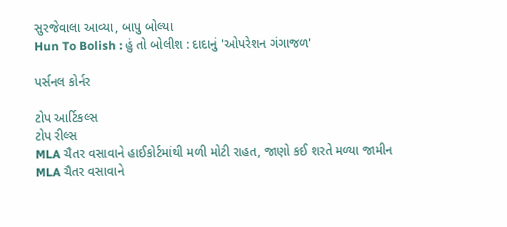સુરજેવાલા આવ્યા, બાપુ બોલ્યા
Hun To Bolish : હું તો બોલીશ : દાદાનું 'ઓપરેશન ગંગાજળ'

પર્સનલ કોર્નર

ટોપ આર્ટિકલ્સ
ટોપ રીલ્સ
MLA ચૈતર વસાવાને હાઈકોર્ટમાંથી મળી મોટી રાહત, જાણો કઈ શરતે મળ્યા જામીન
MLA ચૈતર વસાવાને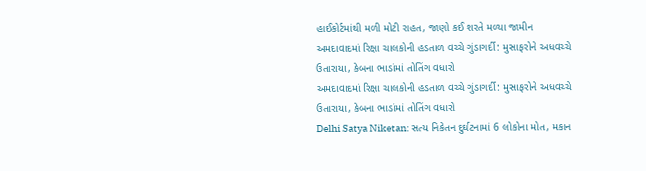હાઈકોર્ટમાંથી મળી મોટી રાહત, જાણો કઈ શરતે મળ્યા જામીન
અમદાવાદમાં રિક્ષા ચાલકોની હડતાળ વચ્ચે ગુંડાગર્દી: મુસાફરોને અધવચ્ચે ઉતારાયા, કેબના ભાડાંમાં તોતિંગ વધારો
અમદાવાદમાં રિક્ષા ચાલકોની હડતાળ વચ્ચે ગુંડાગર્દી: મુસાફરોને અધવચ્ચે ઉતારાયા, કેબના ભાડાંમાં તોતિંગ વધારો
Delhi Satya Niketan: સત્ય નિકેતન દુર્ઘટનામાં 6 લોકોના મોત, મકાન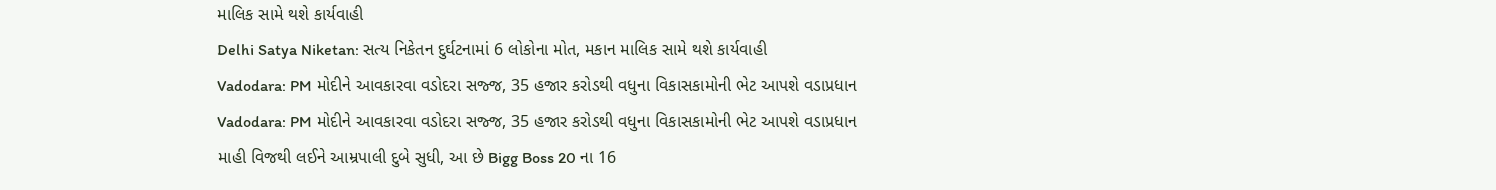માલિક સામે થશે કાર્યવાહી
Delhi Satya Niketan: સત્ય નિકેતન દુર્ઘટનામાં 6 લોકોના મોત, મકાન માલિક સામે થશે કાર્યવાહી
Vadodara: PM મોદીને આવકારવા વડોદરા સજ્જ, 35 હજાર કરોડથી વધુના વિકાસકામોની ભેટ આપશે વડાપ્રધાન
Vadodara: PM મોદીને આવકારવા વડોદરા સજ્જ, 35 હજાર કરોડથી વધુના વિકાસકામોની ભેટ આપશે વડાપ્રધાન
માહી વિજથી લઈને આમ્રપાલી દુબે સુધી, આ છે Bigg Boss 20 ના 16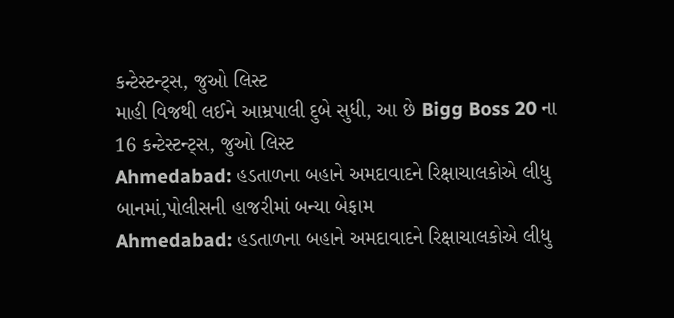કન્ટેસ્ટન્ટ્સ, જુઓ લિસ્ટ
માહી વિજથી લઈને આમ્રપાલી દુબે સુધી, આ છે Bigg Boss 20 ના 16 કન્ટેસ્ટન્ટ્સ, જુઓ લિસ્ટ
Ahmedabad: હડતાળના બહાને અમદાવાદને રિક્ષાચાલકોએ લીધુ બાનમાં,પોલીસની હાજરીમાં બન્યા બેફામ
Ahmedabad: હડતાળના બહાને અમદાવાદને રિક્ષાચાલકોએ લીધુ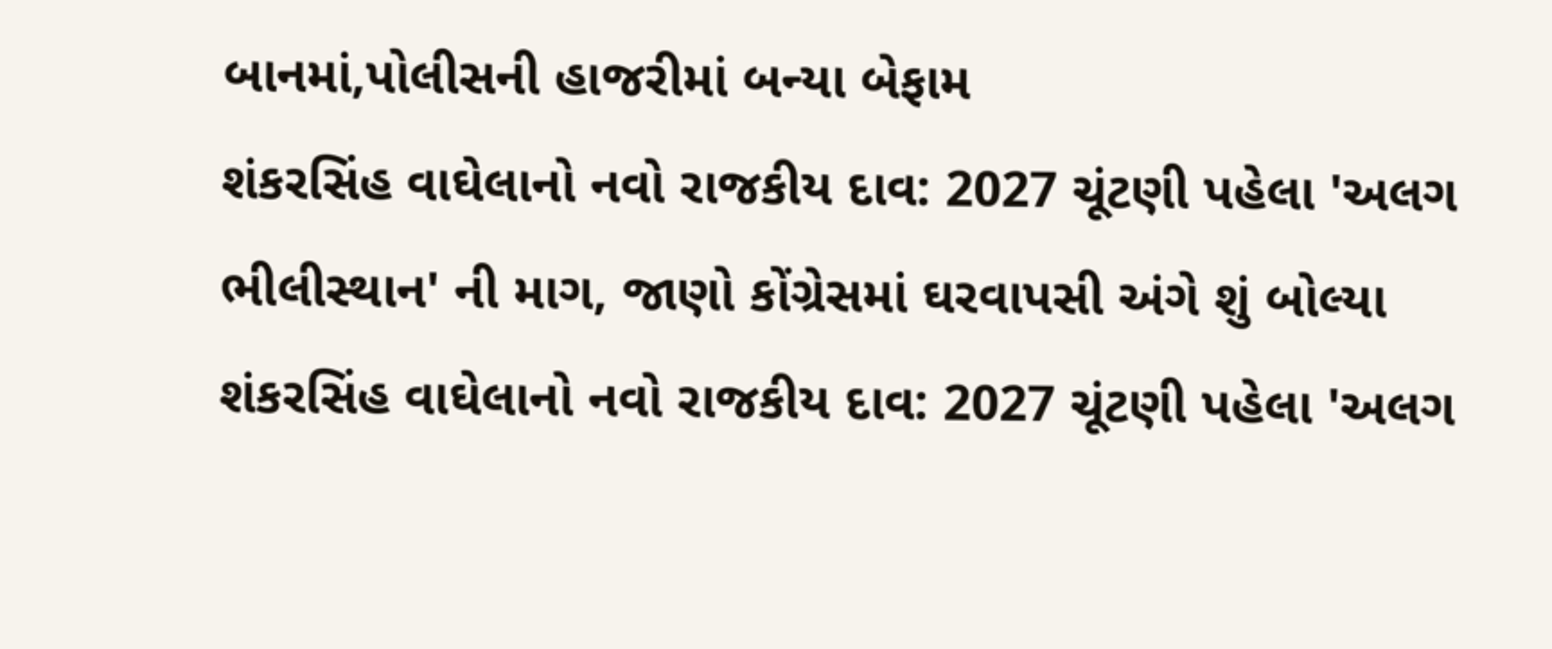બાનમાં,પોલીસની હાજરીમાં બન્યા બેફામ
શંકરસિંહ વાઘેલાનો નવો રાજકીય દાવ: 2027 ચૂંટણી પહેલા 'અલગ ભીલીસ્થાન' ની માગ, જાણો કોંગ્રેસમાં ઘરવાપસી અંગે શું બોલ્યા
શંકરસિંહ વાઘેલાનો નવો રાજકીય દાવ: 2027 ચૂંટણી પહેલા 'અલગ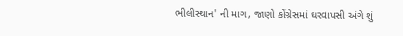ભીલીસ્થાન' ની માગ, જાણો કોંગ્રેસમાં ઘરવાપસી અંગે શું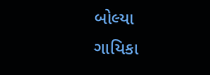બોલ્યા
ગાયિકા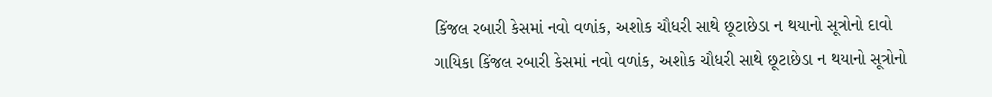કિંજલ રબારી કેસમાં નવો વળાંક, અશોક ચૌધરી સાથે છૂટાછેડા ન થયાનો સૂત્રોનો દાવો
ગાયિકા કિંજલ રબારી કેસમાં નવો વળાંક, અશોક ચૌધરી સાથે છૂટાછેડા ન થયાનો સૂત્રોનો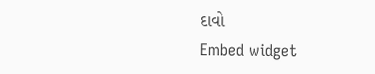દાવો
Embed widget